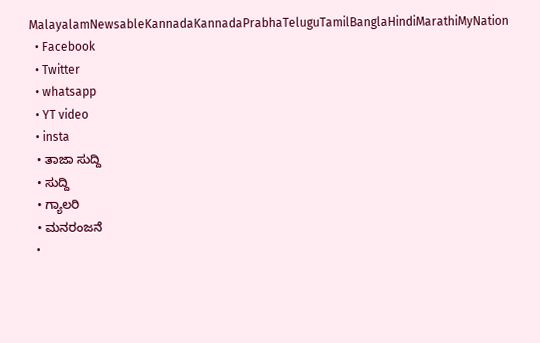MalayalamNewsableKannadaKannadaPrabhaTeluguTamilBanglaHindiMarathiMyNation
  • Facebook
  • Twitter
  • whatsapp
  • YT video
  • insta
  • ತಾಜಾ ಸುದ್ದಿ
  • ಸುದ್ದಿ
  • ಗ್ಯಾಲರಿ
  • ಮನರಂಜನೆ
  •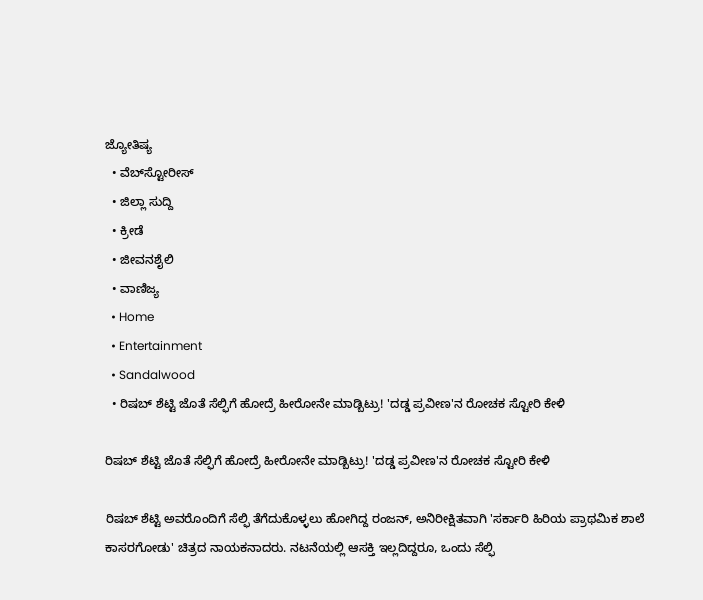ಜ್ಯೋತಿಷ್ಯ
  • ವೆಬ್‌ಸ್ಟೋರೀಸ್
  • ಜಿಲ್ಲಾ ಸುದ್ದಿ
  • ಕ್ರೀಡೆ
  • ಜೀವನಶೈಲಿ
  • ವಾಣಿಜ್ಯ
  • Home
  • Entertainment
  • Sandalwood
  • ರಿಷಬ್ ಶೆಟ್ಟಿ ಜೊತೆ ಸೆಲ್ಫಿಗೆ ಹೋದ್ರೆ ಹೀರೋನೇ ಮಾಡ್ಬಿಟ್ರು! 'ದಡ್ಡ ಪ್ರವೀಣ'ನ ರೋಚಕ ಸ್ಟೋರಿ ಕೇಳಿ

ರಿಷಬ್ ಶೆಟ್ಟಿ ಜೊತೆ ಸೆಲ್ಫಿಗೆ ಹೋದ್ರೆ ಹೀರೋನೇ ಮಾಡ್ಬಿಟ್ರು! 'ದಡ್ಡ ಪ್ರವೀಣ'ನ ರೋಚಕ ಸ್ಟೋರಿ ಕೇಳಿ

ರಿಷಬ್ ಶೆಟ್ಟಿ ಅವರೊಂದಿಗೆ ಸೆಲ್ಫಿ ತೆಗೆದುಕೊಳ್ಳಲು ಹೋಗಿದ್ದ ರಂಜನ್, ಅನಿರೀಕ್ಷಿತವಾಗಿ 'ಸರ್ಕಾರಿ ಹಿರಿಯ ಪ್ರಾಥಮಿಕ ಶಾಲೆ ಕಾಸರಗೋಡು' ಚಿತ್ರದ ನಾಯಕನಾದರು. ನಟನೆಯಲ್ಲಿ ಆಸಕ್ತಿ ಇಲ್ಲದಿದ್ದರೂ, ಒಂದು ಸೆಲ್ಫಿ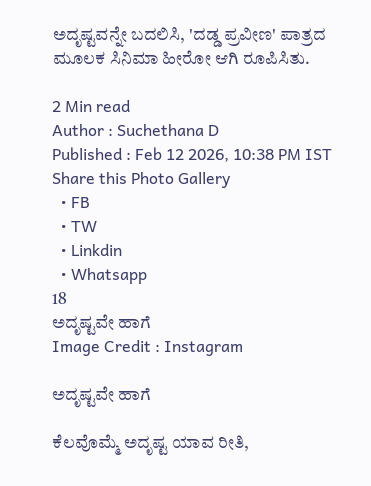ಅದೃಷ್ಟವನ್ನೇ ಬದಲಿಸಿ, 'ದಡ್ಡ ಪ್ರವೀಣ' ಪಾತ್ರದ ಮೂಲಕ ಸಿನಿಮಾ ಹೀರೋ ಆಗಿ ರೂಪಿಸಿತು.

2 Min read
Author : Suchethana D
Published : Feb 12 2026, 10:38 PM IST
Share this Photo Gallery
  • FB
  • TW
  • Linkdin
  • Whatsapp
18
ಅದೃಷ್ಟವೇ ಹಾಗೆ
Image Credit : Instagram

ಅದೃಷ್ಟವೇ ಹಾಗೆ

ಕೆಲವೊಮ್ಮೆ ಅದೃಷ್ಟ ಯಾವ ರೀತಿ,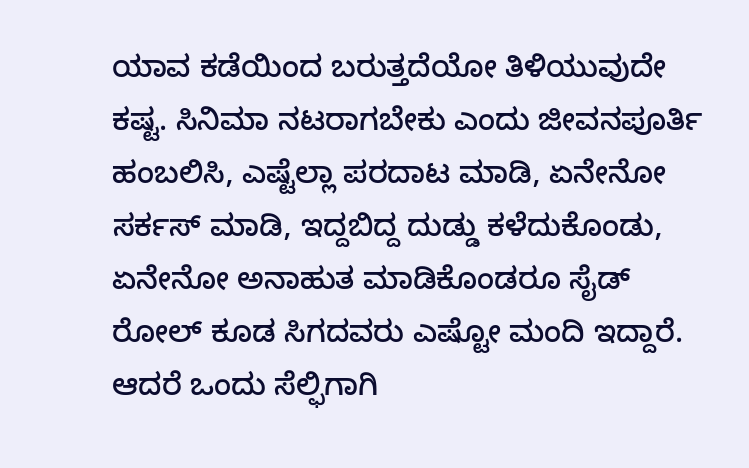ಯಾವ ಕಡೆಯಿಂದ ಬರುತ್ತದೆಯೋ ತಿಳಿಯುವುದೇ ಕಷ್ಟ. ಸಿನಿಮಾ ನಟರಾಗಬೇಕು ಎಂದು ಜೀವನಪೂರ್ತಿ ಹಂಬಲಿಸಿ, ಎಷ್ಟೆಲ್ಲಾ ಪರದಾಟ ಮಾಡಿ, ಏನೇನೋ ಸರ್ಕಸ್ ಮಾಡಿ, ಇದ್ದಬಿದ್ದ ದುಡ್ಡು ಕಳೆದುಕೊಂಡು, ಏನೇನೋ ಅನಾಹುತ ಮಾಡಿಕೊಂಡರೂ ಸೈಡ್ ರೋಲ್ ಕೂಡ ಸಿಗದವರು ಎಷ್ಟೋ ಮಂದಿ ಇದ್ದಾರೆ. ಆದರೆ ಒಂದು ಸೆಲ್ಫಿಗಾಗಿ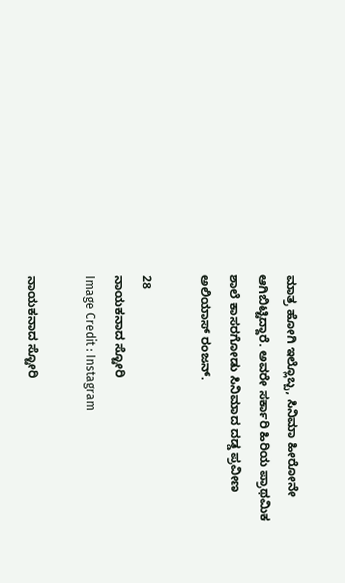ಮಾತ್ರ ಹೋಗಿ ಇಲ್ಲೊಬ್ಬ, ಸಿನಿಮಾ ಹೀರೋನೇ ಆಗಿಬಿಟ್ಟಿದ್ದಾರೆ. ಅವರೇ ಸರ್ಕಾರಿ ಹಿರಿಯ ಪ್ರಾಥಮಿಕ ಶಾಲೆ ಕಾಸರಗೋಡು ಸಿನಿಮಾದ ದಡ್ಡ ಪ್ರವೀಣ ಅಲಿಯಾಸ್ ರಂಜನ್.

28
ನಾಯಕನಾದ ಸ್ಟೋರಿ
Image Credit : Instagram

ನಾಯಕನಾದ ಸ್ಟೋರಿ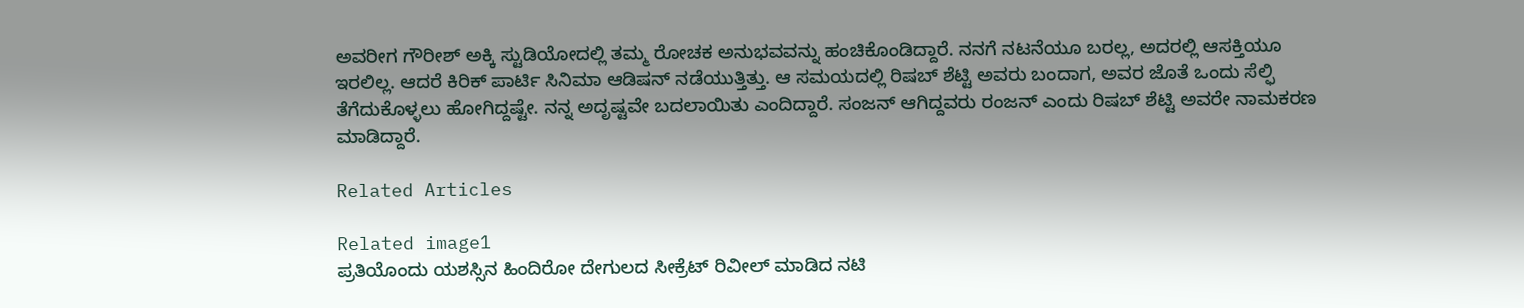ಅವರೀಗ ಗೌರೀಶ್ ಅಕ್ಕಿ ಸ್ಟುಡಿಯೋದಲ್ಲಿ ತಮ್ಮ ರೋಚಕ ಅನುಭವವನ್ನು ಹಂಚಿಕೊಂಡಿದ್ದಾರೆ. ನನಗೆ ನಟನೆಯೂ ಬರಲ್ಲ, ಅದರಲ್ಲಿ ಆಸಕ್ತಿಯೂ ಇರಲಿಲ್ಲ. ಆದರೆ ಕಿರಿಕ್ ಪಾರ್ಟಿ ಸಿನಿಮಾ ಆಡಿಷನ್ ನಡೆಯುತ್ತಿತ್ತು. ಆ ಸಮಯದಲ್ಲಿ ರಿಷಬ್ ಶೆಟ್ಟಿ ಅವರು ಬಂದಾಗ, ಅವರ ಜೊತೆ ಒಂದು ಸೆಲ್ಫಿ ತೆಗೆದುಕೊಳ್ಳಲು ಹೋಗಿದ್ದಷ್ಟೇ. ನನ್ನ ಅದೃಷ್ಟವೇ ಬದಲಾಯಿತು ಎಂದಿದ್ದಾರೆ. ಸಂಜನ್ ಆಗಿದ್ದವರು ರಂಜನ್ ಎಂದು ರಿಷಬ್ ಶೆಟ್ಟಿ ಅವರೇ ನಾಮಕರಣ ಮಾಡಿದ್ದಾರೆ.

Related Articles

Related image1
ಪ್ರತಿಯೊಂದು ಯಶಸ್ಸಿನ ಹಿಂದಿರೋ ದೇಗುಲದ ಸೀಕ್ರೆಟ್ ರಿವೀಲ್ ಮಾಡಿದ ನಟಿ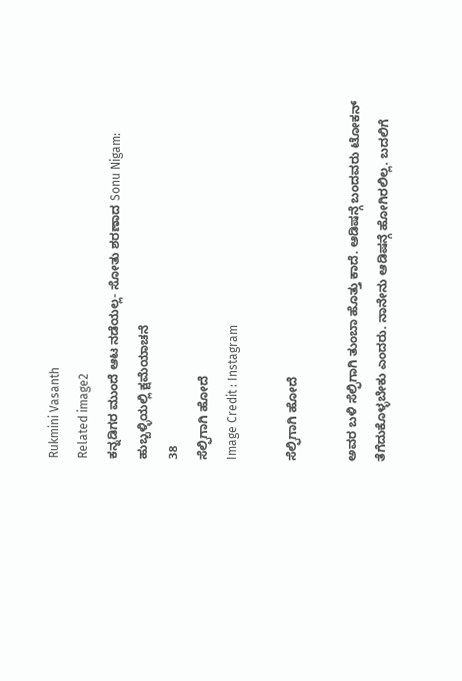Rukmini Vasanth
Related image2
ಕನ್ನಡಿಗರ ಮುಂದೆ ಆಟ ನಡೆಯಲ್ಲ- ಸೋತು ಶರಣಾದ Sonu Nigam: ಹುಬ್ಬಳ್ಳಿಯಲ್ಲಿ ಕ್ಷಮೆಯಾಚನೆ
38
ಸೆಲ್ಫಿಗಾಗಿ ಹೋದೆ
Image Credit : Instagram

ಸೆಲ್ಫಿಗಾಗಿ ಹೋದೆ

ಅವರ ಬಳಿ ಸೆಲ್ಫಿಗಾಗಿ ತುಂಬಾ ಹೊತ್ತು ಕಾದೆ. ಆಡಿಷನ್ಗೆ ಬಂದವರು ಟೋಕನ್ ತೆಗೆದುಕೊಳ್ಳಬೇಕು ಎಂದರು. ನಾನೇನು ಆಡಿಷನ್ಗೆ ಹೋಗಿರಲಿಲ್ಲ. ಬದಲಿಗೆ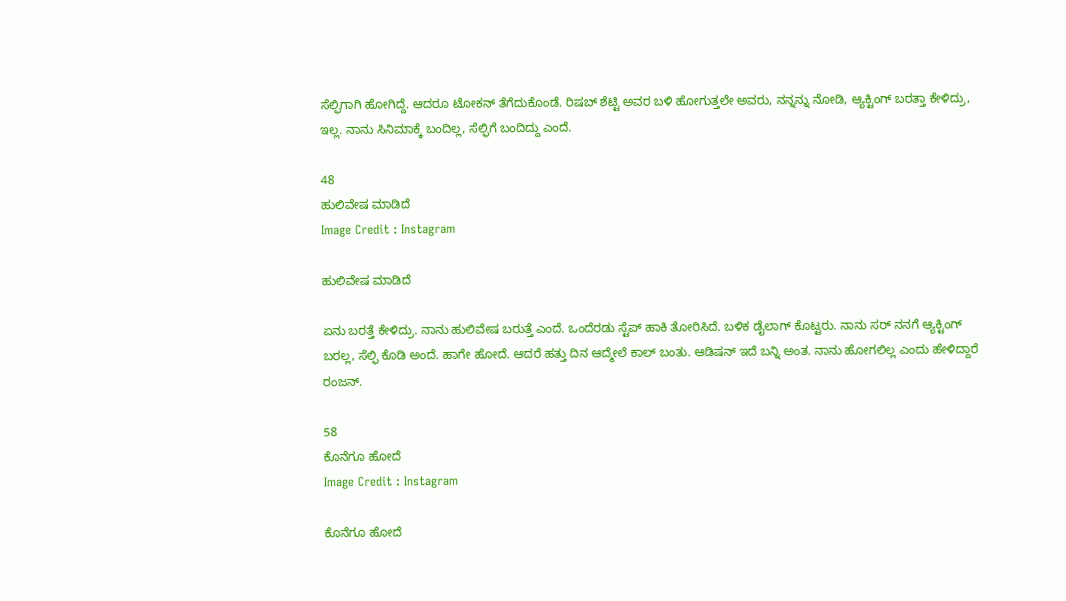ಸೆಲ್ಫಿಗಾಗಿ ಹೋಗಿದ್ದೆ. ಆದರೂ ಟೋಕನ್ ತೆಗೆದುಕೊಂಡೆ. ರಿಷಬ್ ಶೆಟ್ಟಿ ಅವರ ಬಳಿ ಹೋಗುತ್ತಲೇ ಅವರು, ನನ್ನನ್ನು ನೋಡಿ, ಆ್ಯಕ್ಟಿಂಗ್ ಬರತ್ತಾ ಕೇಳಿದ್ರು, ಇಲ್ಲ. ನಾನು ಸಿನಿಮಾಕ್ಕೆ ಬಂದಿಲ್ಲ, ಸೆಲ್ಫಿಗೆ ಬಂದಿದ್ದು ಎಂದೆ.

48
ಹುಲಿವೇಷ ಮಾಡಿದೆ
Image Credit : Instagram

ಹುಲಿವೇಷ ಮಾಡಿದೆ

ಏನು ಬರತ್ತೆ ಕೇಳಿದ್ರು. ನಾನು ಹುಲಿವೇಷ ಬರುತ್ತೆ ಎಂದೆ. ಒಂದೆರಡು ಸ್ಟೆಪ್ ಹಾಕಿ ತೋರಿಸಿದೆ. ಬಳಿಕ ಡೈಲಾಗ್ ಕೊಟ್ಟರು. ನಾನು ಸರ್ ನನಗೆ ಆ್ಯಕ್ಟಿಂಗ್ ಬರಲ್ಲ, ಸೆಲ್ಫಿ ಕೊಡಿ ಅಂದೆ. ಹಾಗೇ ಹೋದೆ. ಆದರೆ ಹತ್ತು ದಿನ ಆದ್ಮೇಲೆ ಕಾಲ್ ಬಂತು. ಆಡಿಷನ್ ಇದೆ ಬನ್ನಿ ಅಂತ. ನಾನು ಹೋಗಲಿಲ್ಲ ಎಂದು ಹೇಳಿದ್ದಾರೆ ರಂಜನ್.

58
ಕೊನೆಗೂ ಹೋದೆ
Image Credit : Instagram

ಕೊನೆಗೂ ಹೋದೆ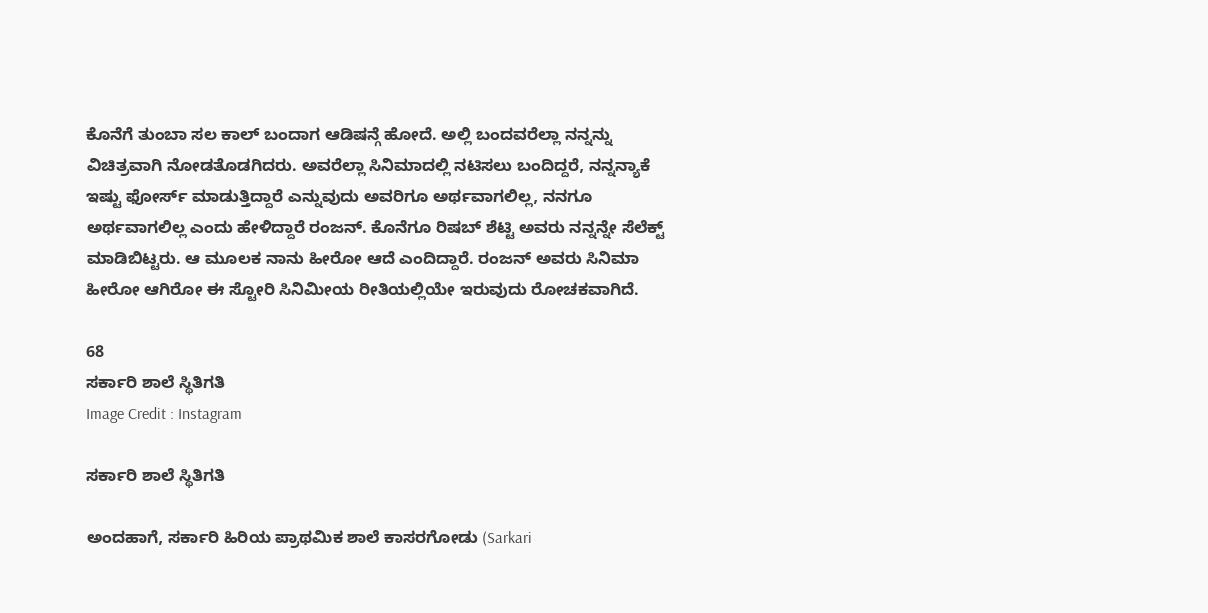ಕೊನೆಗೆ ತುಂಬಾ ಸಲ ಕಾಲ್ ಬಂದಾಗ ಆಡಿಷನ್ಗೆ ಹೋದೆ. ಅಲ್ಲಿ ಬಂದವರೆಲ್ಲಾ ನನ್ನನ್ನು ವಿಚಿತ್ರವಾಗಿ ನೋಡತೊಡಗಿದರು. ಅವರೆಲ್ಲಾ ಸಿನಿಮಾದಲ್ಲಿ ನಟಿಸಲು ಬಂದಿದ್ದರೆ, ನನ್ನನ್ಯಾಕೆ ಇಷ್ಟು ಫೋರ್ಸ್ ಮಾಡುತ್ತಿದ್ದಾರೆ ಎನ್ನುವುದು ಅವರಿಗೂ ಅರ್ಥವಾಗಲಿಲ್ಲ, ನನಗೂ ಅರ್ಥವಾಗಲಿಲ್ಲ ಎಂದು ಹೇಳಿದ್ದಾರೆ ರಂಜನ್. ಕೊನೆಗೂ ರಿಷಬ್ ಶೆಟ್ಟಿ ಅವರು ನನ್ನನ್ನೇ ಸೆಲೆಕ್ಟ್ ಮಾಡಿಬಿಟ್ಟರು. ಆ ಮೂಲಕ ನಾನು ಹೀರೋ ಆದೆ ಎಂದಿದ್ದಾರೆ. ರಂಜನ್ ಅವರು ಸಿನಿಮಾ ಹೀರೋ ಆಗಿರೋ ಈ ಸ್ಟೋರಿ ಸಿನಿಮೀಯ ರೀತಿಯಲ್ಲಿಯೇ ಇರುವುದು ರೋಚಕವಾಗಿದೆ.

68
ಸರ್ಕಾರಿ ಶಾಲೆ ಸ್ಥಿತಿಗತಿ
Image Credit : Instagram

ಸರ್ಕಾರಿ ಶಾಲೆ ಸ್ಥಿತಿಗತಿ

ಅಂದಹಾಗೆ, ಸರ್ಕಾರಿ ಹಿರಿಯ ಪ್ರಾಥಮಿಕ ಶಾಲೆ ಕಾಸರಗೋಡು (Sarkari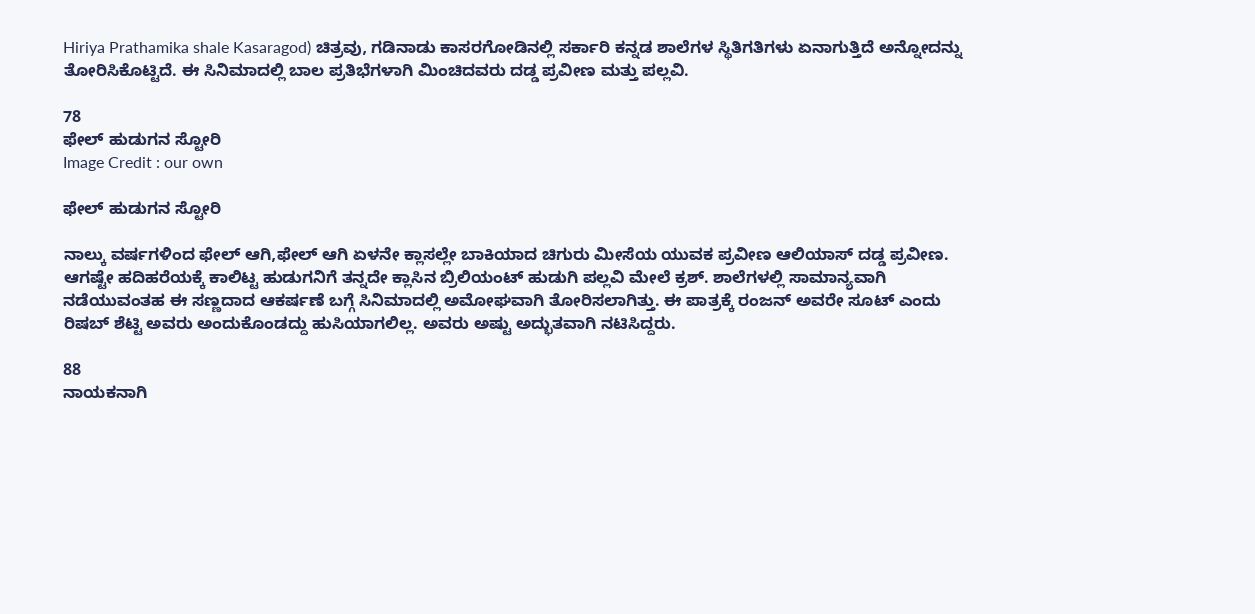Hiriya Prathamika shale Kasaragod) ಚಿತ್ರವು, ಗಡಿನಾಡು ಕಾಸರಗೋಡಿನಲ್ಲಿ ಸರ್ಕಾರಿ ಕನ್ನಡ ಶಾಲೆಗಳ ಸ್ಥಿತಿಗತಿಗಳು ಏನಾಗುತ್ತಿದೆ ಅನ್ನೋದನ್ನು ತೋರಿಸಿಕೊಟ್ಟಿದೆ. ಈ ಸಿನಿಮಾದಲ್ಲಿ ಬಾಲ ಪ್ರತಿಭೆಗಳಾಗಿ ಮಿಂಚಿದವರು ದಡ್ಡ ಪ್ರವೀಣ ಮತ್ತು ಪಲ್ಲವಿ.

78
ಫೇಲ್ ಹುಡುಗನ ಸ್ಟೋರಿ
Image Credit : our own

ಫೇಲ್ ಹುಡುಗನ ಸ್ಟೋರಿ

ನಾಲ್ಕು ವರ್ಷಗಳಿಂದ ಫೇಲ್ ಆಗಿ,ಫೇಲ್ ಆಗಿ ಏಳನೇ ಕ್ಲಾಸಲ್ಲೇ ಬಾಕಿಯಾದ ಚಿಗುರು ಮೀಸೆಯ ಯುವಕ ಪ್ರವೀಣ ಆಲಿಯಾಸ್ ದಡ್ಡ ಪ್ರವೀಣ. ಆಗಷ್ಟೇ ಹದಿಹರೆಯಕ್ಕೆ ಕಾಲಿಟ್ಟ ಹುಡುಗನಿಗೆ ತನ್ನದೇ ಕ್ಲಾಸಿನ ಬ್ರಿಲಿಯಂಟ್ ಹುಡುಗಿ ಪಲ್ಲವಿ ಮೇಲೆ ಕ್ರಶ್. ಶಾಲೆಗಳಲ್ಲಿ ಸಾಮಾನ್ಯವಾಗಿ ನಡೆಯುವಂತಹ ಈ ಸಣ್ಣದಾದ ಆಕರ್ಷಣೆ ಬಗ್ಗೆ ಸಿನಿಮಾದಲ್ಲಿ ಅಮೋಘವಾಗಿ ತೋರಿಸಲಾಗಿತ್ತು. ಈ ಪಾತ್ರಕ್ಕೆ ರಂಜನ್ ಅವರೇ ಸೂಟ್ ಎಂದು ರಿಷಬ್ ಶೆಟ್ಟಿ ಅವರು ಅಂದುಕೊಂಡದ್ದು ಹುಸಿಯಾಗಲಿಲ್ಲ. ಅವರು ಅಷ್ಟು ಅದ್ಭುತವಾಗಿ ನಟಿಸಿದ್ದರು.

88
ನಾಯಕನಾಗಿ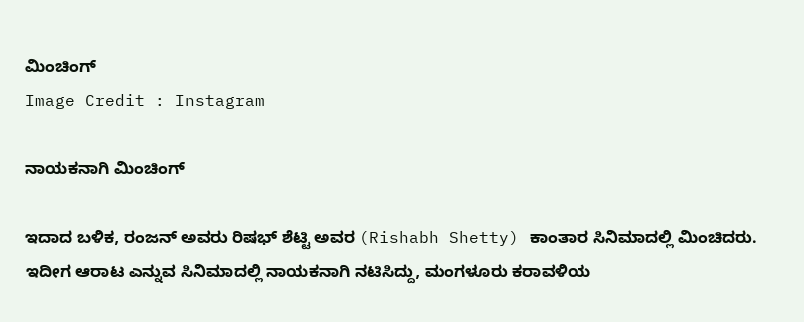ಮಿಂಚಿಂಗ್
Image Credit : Instagram

ನಾಯಕನಾಗಿ ಮಿಂಚಿಂಗ್

ಇದಾದ ಬಳಿಕ, ರಂಜನ್ ಅವರು ರಿಷಭ್ ಶೆಟ್ಟಿ ಅವರ (Rishabh Shetty) ಕಾಂತಾರ ಸಿನಿಮಾದಲ್ಲಿ ಮಿಂಚಿದರು. ಇದೀಗ ಆರಾಟ ಎನ್ನುವ ಸಿನಿಮಾದಲ್ಲಿ ನಾಯಕನಾಗಿ ನಟಿಸಿದ್ದು, ಮಂಗಳೂರು ಕರಾವಳಿಯ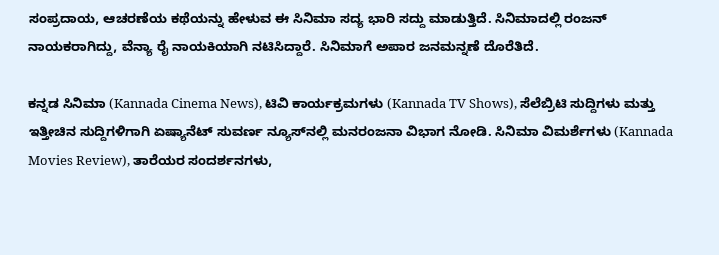ಸಂಪ್ರದಾಯ, ಆಚರಣೆಯ ಕಥೆಯನ್ನು ಹೇಳುವ ಈ ಸಿನಿಮಾ ಸದ್ಯ ಭಾರಿ ಸದ್ದು ಮಾಡುತ್ತಿದೆ. ಸಿನಿಮಾದಲ್ಲಿ ರಂಜನ್ ನಾಯಕರಾಗಿದ್ದು, ವೆನ್ಯಾ ರೈ ನಾಯಕಿಯಾಗಿ ನಟಿಸಿದ್ದಾರೆ. ಸಿನಿಮಾಗೆ ಅಪಾರ ಜನಮನ್ನಣೆ ದೊರೆತಿದೆ.

ಕನ್ನಡ ಸಿನಿಮಾ (Kannada Cinema News), ಟಿವಿ ಕಾರ್ಯಕ್ರಮಗಳು (Kannada TV Shows), ಸೆಲೆಬ್ರಿಟಿ ಸುದ್ದಿಗಳು ಮತ್ತು ಇತ್ತೀಚಿನ ಸುದ್ದಿಗಳಿಗಾಗಿ ಏಷ್ಯಾನೆಟ್ ಸುವರ್ಣ ನ್ಯೂಸ್‌ನಲ್ಲಿ ಮನರಂಜನಾ ವಿಭಾಗ ನೋಡಿ. ಸಿನಿಮಾ ವಿಮರ್ಶೆಗಳು (Kannada Movies Review), ತಾರೆಯರ ಸಂದರ್ಶನಗಳು,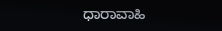ಧಾರಾವಾಹಿ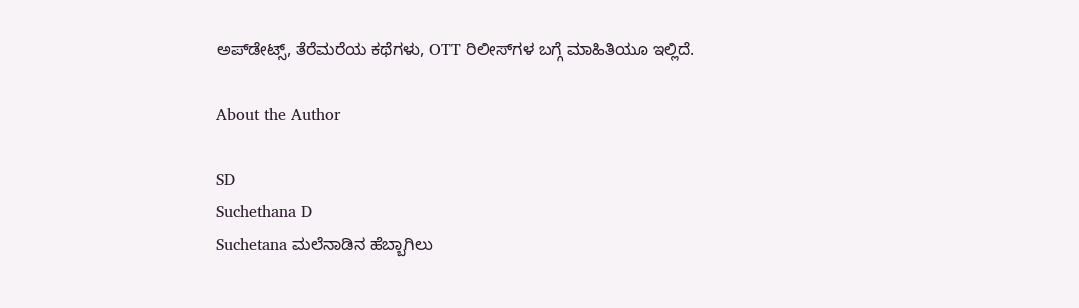ಅಪ್‌ಡೇಟ್ಸ್‌, ತೆರೆಮರೆಯ ಕಥೆಗಳು, OTT ರಿಲೀಸ್‌ಗಳ ಬಗ್ಗೆ ಮಾಹಿತಿಯೂ ಇಲ್ಲಿದೆ.

About the Author

SD
Suchethana D
Suchetana ಮಲೆನಾಡಿನ ಹೆಬ್ಬಾಗಿಲು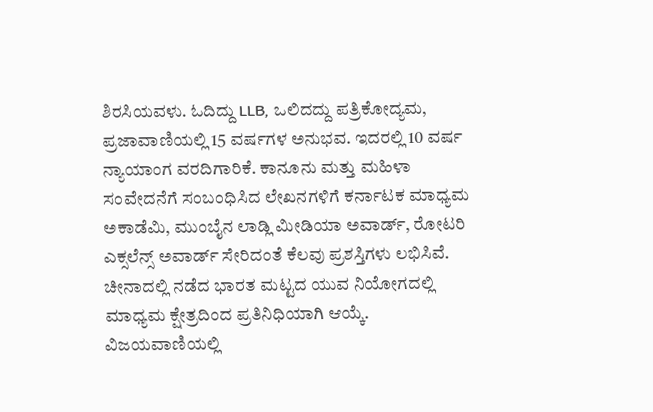ಶಿರಸಿಯವಳು. ಓದಿದ್ದು LLB, ಒಲಿದದ್ದು ಪತ್ರಿಕೋದ್ಯಮ, ಪ್ರಜಾವಾಣಿಯಲ್ಲಿ 15 ವರ್ಷಗಳ ಅನುಭವ. ಇದರಲ್ಲಿ 10 ವರ್ಷ ನ್ಯಾಯಾಂಗ ವರದಿಗಾರಿಕೆ. ಕಾನೂನು ಮತ್ತು ಮಹಿಳಾ ಸಂವೇದನೆಗೆ ಸಂಬಂಧಿಸಿದ ಲೇಖನಗಳಿಗೆ ಕರ್ನಾಟಕ ಮಾಧ್ಯಮ ಅಕಾಡೆಮಿ, ಮುಂಬೈನ ಲಾಡ್ಲಿ ಮೀಡಿಯಾ ಅವಾರ್ಡ್, ರೋಟರಿ ಎಕ್ಸಲೆನ್ಸ್ ಅವಾರ್ಡ್ ಸೇರಿದಂತೆ ಕೆಲವು ಪ್ರಶಸ್ತಿಗಳು ಲಭಿಸಿವೆ. ಚೀನಾದಲ್ಲಿ ನಡೆದ ಭಾರತ ಮಟ್ಟದ ಯುವ ನಿಯೋಗದಲ್ಲಿ ಮಾಧ್ಯಮ ಕ್ಷೇತ್ರದಿಂದ ಪ್ರತಿನಿಧಿಯಾಗಿ ಆಯ್ಕೆ. ವಿಜಯವಾಣಿಯಲ್ಲಿ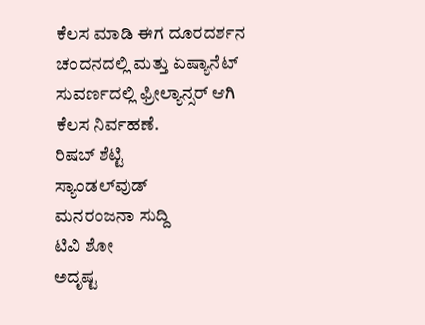ಕೆಲಸ ಮಾಡಿ ಈಗ ದೂರದರ್ಶನ ಚಂದನದಲ್ಲಿ ಮತ್ತು ಏಷ್ಯಾನೆಟ್ ಸುವರ್ಣದಲ್ಲಿ ಫ್ರೀಲ್ಯಾನ್ಸರ್ ಆಗಿ ಕೆಲಸ ನಿರ್ವಹಣೆ.
ರಿಷಬ್ ಶೆಟ್ಟಿ
ಸ್ಯಾಂಡಲ್‌ವುಡ್
ಮನರಂಜನಾ ಸುದ್ದಿ
ಟಿವಿ ಶೋ
ಅದೃಷ್ಟ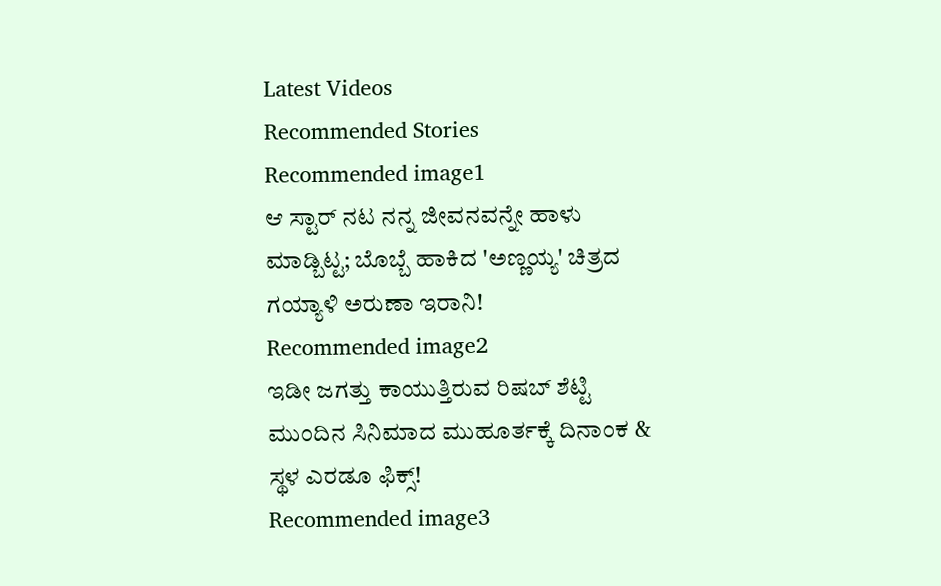Latest Videos
Recommended Stories
Recommended image1
ಆ ಸ್ಟಾರ್ ನಟ ನನ್ನ ಜೀವನವನ್ನೇ ಹಾಳು ಮಾಡ್ಬಿಟ್ಟ; ಬೊಬ್ಬೆ ಹಾಕಿದ 'ಅಣ್ಣಯ್ಯ' ಚಿತ್ರದ ಗಯ್ಯಾಳಿ ಅರುಣಾ ಇರಾನಿ!
Recommended image2
ಇಡೀ ಜಗತ್ತು ಕಾಯುತ್ತಿರುವ ರಿಷಬ್ ಶೆಟ್ಟಿ ಮುಂದಿನ ಸಿನಿಮಾದ ಮುಹೂರ್ತಕ್ಕೆ ದಿನಾಂಕ & ಸ್ಥಳ ಎರಡೂ ಫಿಕ್ಸ್!
Recommended image3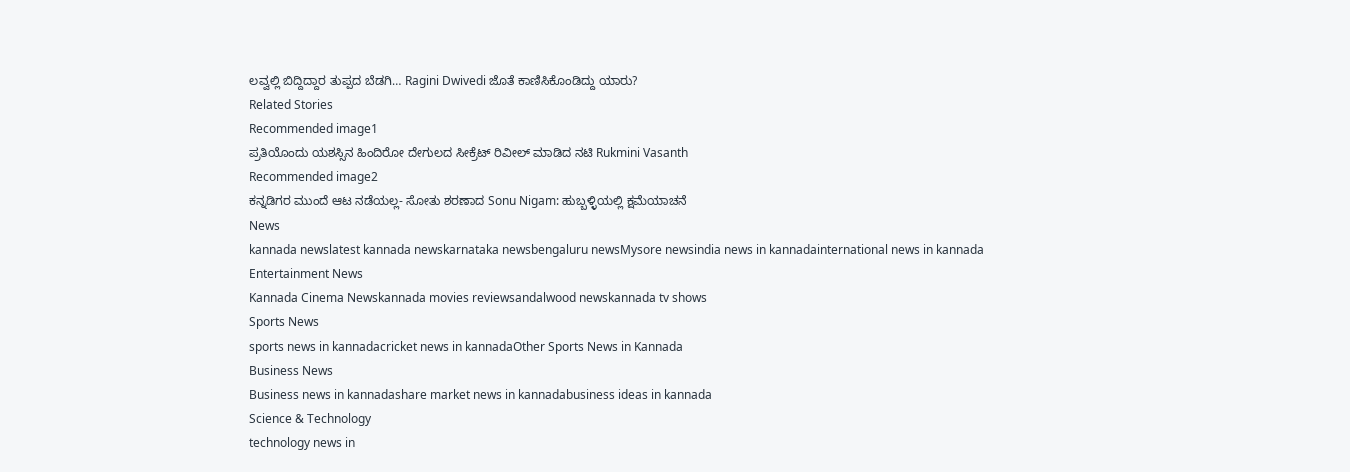ಲವ್ವಲ್ಲಿ ಬಿದ್ದಿದ್ದಾರ ತುಪ್ಪದ ಬೆಡಗಿ… Ragini Dwivedi ಜೊತೆ ಕಾಣಿಸಿಕೊಂಡಿದ್ದು ಯಾರು?
Related Stories
Recommended image1
ಪ್ರತಿಯೊಂದು ಯಶಸ್ಸಿನ ಹಿಂದಿರೋ ದೇಗುಲದ ಸೀಕ್ರೆಟ್ ರಿವೀಲ್ ಮಾಡಿದ ನಟಿ Rukmini Vasanth
Recommended image2
ಕನ್ನಡಿಗರ ಮುಂದೆ ಆಟ ನಡೆಯಲ್ಲ- ಸೋತು ಶರಣಾದ Sonu Nigam: ಹುಬ್ಬಳ್ಳಿಯಲ್ಲಿ ಕ್ಷಮೆಯಾಚನೆ
News
kannada newslatest kannada newskarnataka newsbengaluru newsMysore newsindia news in kannadainternational news in kannada
Entertainment News
Kannada Cinema Newskannada movies reviewsandalwood newskannada tv shows
Sports News
sports news in kannadacricket news in kannadaOther Sports News in Kannada
Business News
Business news in kannadashare market news in kannadabusiness ideas in kannada
Science & Technology
technology news in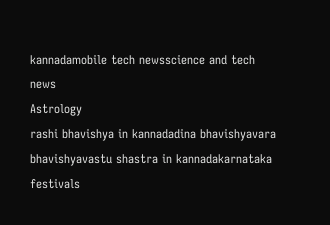kannadamobile tech newsscience and tech news
Astrology
rashi bhavishya in kannadadina bhavishyavara bhavishyavastu shastra in kannadakarnataka festivals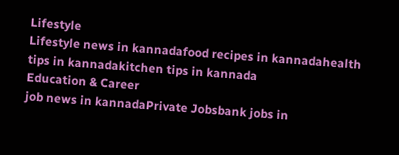Lifestyle
Lifestyle news in kannadafood recipes in kannadahealth tips in kannadakitchen tips in kannada
Education & Career
job news in kannadaPrivate Jobsbank jobs in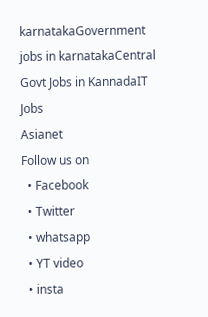karnatakaGovernment jobs in karnatakaCentral Govt Jobs in KannadaIT Jobs
Asianet
Follow us on
  • Facebook
  • Twitter
  • whatsapp
  • YT video
  • insta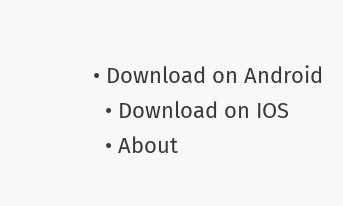• Download on Android
  • Download on IOS
  • About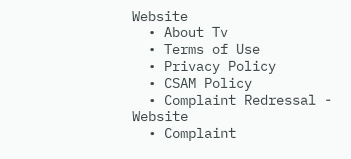Website
  • About Tv
  • Terms of Use
  • Privacy Policy
  • CSAM Policy
  • Complaint Redressal - Website
  • Complaint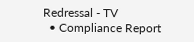Redressal - TV
  • Compliance Report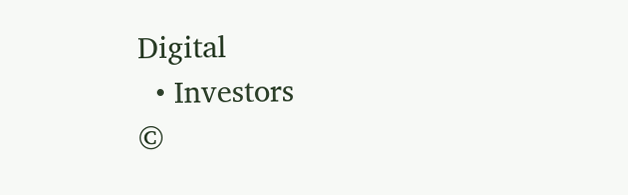Digital
  • Investors
©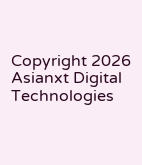Copyright 2026 Asianxt Digital Technologies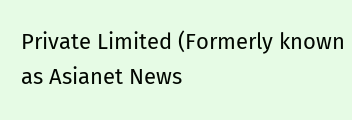Private Limited (Formerly known as Asianet News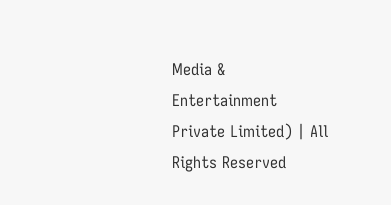Media & Entertainment Private Limited) | All Rights Reserved